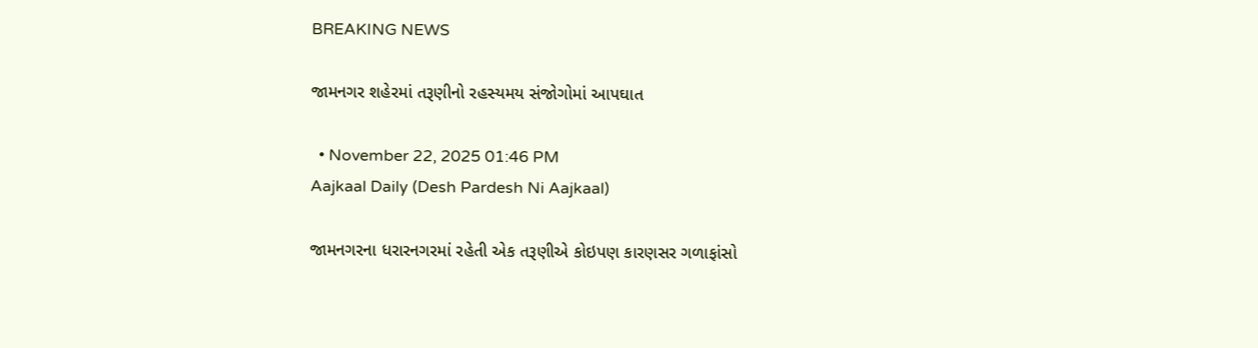BREAKING NEWS

જામનગર શહેરમાં તરૂણીનો રહસ્યમય સંજોગોમાં આપઘાત

  • November 22, 2025 01:46 PM
Aajkaal Daily (Desh Pardesh Ni Aajkaal)

જામનગરના ધરારનગરમાં રહેતી એક તરૂણીએ કોઇપણ કારણસર ગળાફાંસો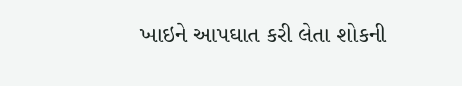ખાઇને આપઘાત કરી લેતા શોકની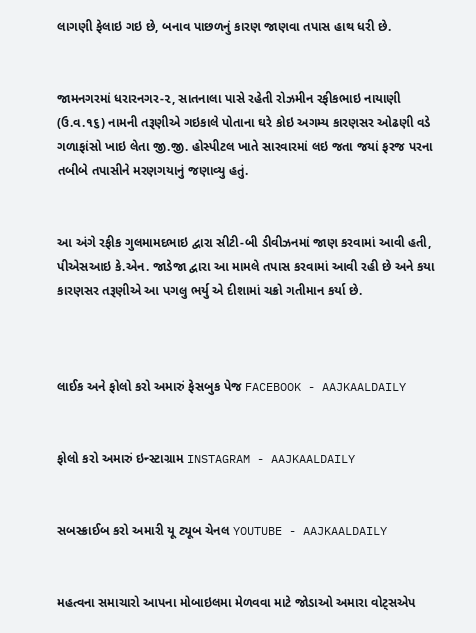લાગણી ફેલાઇ ગઇ છે, બનાવ પાછળનું કારણ જાણવા તપાસ હાથ ધરી છે.


જામનગરમાં ધરારનગર-૨, સાતનાલા પાસે રહેતી રોઝમીન રફીકભાઇ નાયાણી (ઉ.વ.૧૬) નામની તરૂણીએ ગઇકાલે પોતાના ઘરે કોઇ અગમ્ય કારણસર ઓઢણી વડે ગળાફાંસો ખાઇ લેતા જી.જી. હોસ્પીટલ ખાતે સારવારમાં લઇ જતા જયાં ફરજ પરના તબીબે તપાસીને મરણગયાનું જણાવ્યુ હતું.


આ અંગે રફીક ગુલમામદભાઇ દ્વારા સીટી-બી ડીવીઝનમાં જાણ કરવામાં આવી હતી, પીએસઆઇ કે.એન. જાડેજા દ્વારા આ મામલે તપાસ કરવામાં આવી રહી છે અને કયા કારણસર તરૂણીએ આ પગલુ ભર્યુ એ દીશામાં ચક્રો ગતીમાન કર્યા છે.



લાઈક અને ફોલો કરો અમારું ફેસબુક પેજ FACEBOOK - AAJKAALDAILY


ફોલો કરો અમારું ઇન્સ્ટાગ્રામ INSTAGRAM - AAJKAALDAILY


સબસ્ક્રાઈબ કરો અમારી યૂ ટ્યૂબ ચેનલ YOUTUBE - AAJKAALDAILY


મહત્વના સમાચારો આપના મોબાઇલમા મેળવવા માટે જોડાઓ અમારા વોટ્સએપ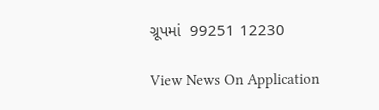ગ્રૂપમાં  99251 12230

View News On Application